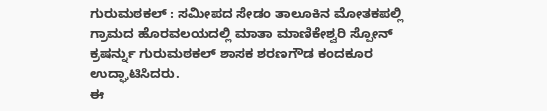ಗುರುಮಠಕಲ್ : ಸಮೀಪದ ಸೇಡಂ ತಾಲೂಕಿನ ಮೋತಕಪಲ್ಲಿ ಗ್ರಾಮದ ಹೊರವಲಯದಲ್ಲಿ ಮಾತಾ ಮಾಣಿಕೇಶ್ವರಿ ಸ್ಪೋನ್ ಕ್ರಷರ್ನ್ನು ಗುರುಮಠಕಲ್ ಶಾಸಕ ಶರಣಗೌಡ ಕಂದಕೂರ ಉದ್ಘಾಟಿಸಿದರು.
ಈ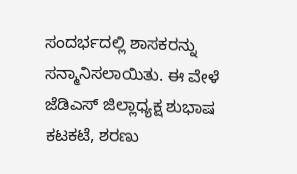ಸಂದರ್ಭದಲ್ಲಿ ಶಾಸಕರನ್ನು ಸನ್ಮಾನಿಸಲಾಯಿತು. ಈ ವೇಳೆ ಜೆಡಿಎಸ್ ಜಿಲ್ಲಾಧ್ಯಕ್ಷ ಶುಭಾಷ ಕಟಕಟೆ, ಶರಣು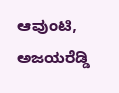ಆವುಂಟಿ, ಅಜಯರೆಡ್ಡಿ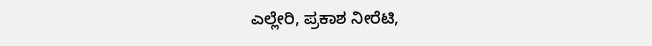ಎಲ್ಲೇರಿ, ಪ್ರಕಾಶ ನೀರೆಟಿ,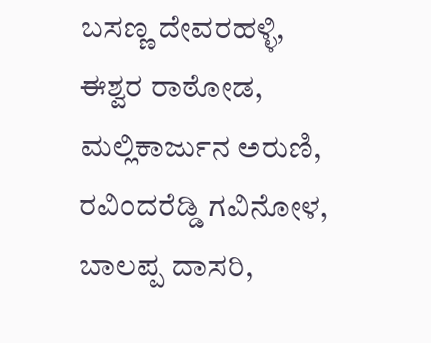ಬಸಣ್ಣ ದೇವರಹಳ್ಳಿ, ಈಶ್ವರ ರಾಠೋಡ, ಮಲ್ಲಿಕಾರ್ಜುನ ಅರುಣಿ, ರವಿಂದರೆಡ್ಡಿ ಗವಿನೋಳ, ಬಾಲಪ್ಪ ದಾಸರಿ,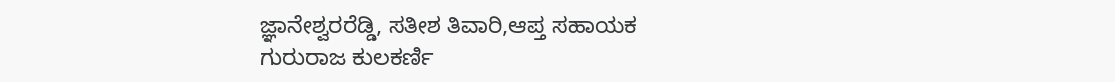ಜ್ಞಾನೇಶ್ವರರೆಡ್ಡಿ, ಸತೀಶ ತಿವಾರಿ,ಆಪ್ತ ಸಹಾಯಕ ಗುರುರಾಜ ಕುಲಕರ್ಣಿ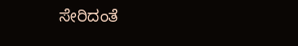ಸೇರಿದಂತೆ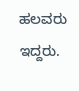ಹಲವರು ಇದ್ದರು.